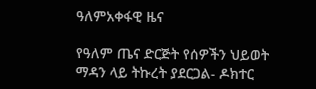ዓለምአቀፋዊ ዜና

የዓለም ጤና ድርጅት የሰዎችን ህይወት ማዳን ላይ ትኩረት ያደርጋል- ዶክተር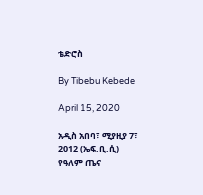ቴድሮስ

By Tibebu Kebede

April 15, 2020

አዲስ አበባ፣ ሚያዚያ 7፣ 2012 (ኤፍ.ቢ.ሲ) የዓለም ጤና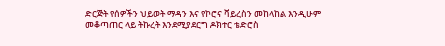ድርጅት የሰዎችን ህይወት ማዳን እና የኮሮና ቫይረስን መከላከል እንዲሁም መቆጣጠር ላይ ትኩረት እንደሚያደርግ ዶክተር ቴድሮስ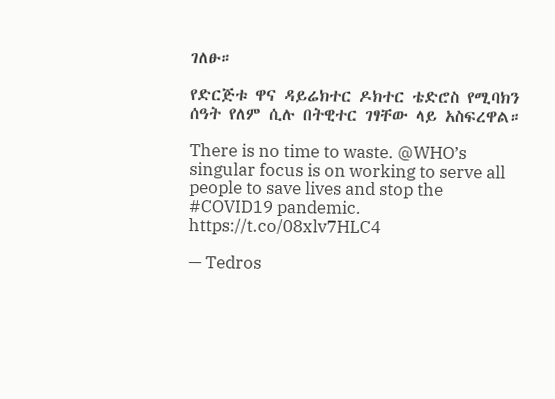ገለፁ።

የድርጅቱ ዋና ዳይሬክተር ዶክተር ቴድሮስ የሚባክን ሰዓት የለም ሲሉ በትዊተር ገፃቸው ላይ አስፍረዋል።

There is no time to waste. @WHO’s singular focus is on working to serve all people to save lives and stop the #COVID19 pandemic. https://t.co/08xlv7HLC4

— Tedros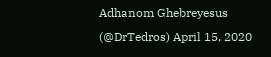Adhanom Ghebreyesus (@DrTedros) April 15, 2020